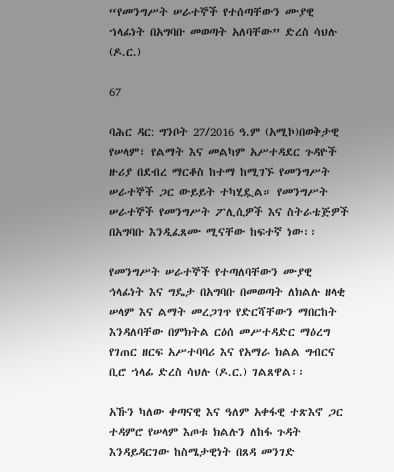“የመንግሥት ሠራተኞች የተሰጣቸውን ሙያዊ ኀላፊነት በአግባቡ መወጣት አለባቸው” ድረስ ሳህሉ (ዶ.ር.)

67

ባሕር ዳር: ግንቦት 27/2016 ዓ.ም (አሚኮ)በወቅታዊ የሠላም፣ የልማት እና መልካም አሥተዳደር ጉዳዮች ዙሪያ በደብረ ማርቆስ ከተማ ከሚገኙ የመንግሥት ሠራተኞች ጋር ውይይት ተካሂዷል። የመንግሥት ሠራተኞች የመንግሥት ፖሊሲዎች እና ስትራቴጅዎች በአግባቡ እንዲፈጸሙ ሚናቸው ከፍተኛ ነው፡፡

የመንግሥት ሠራተኞች የተጣለባቸውን ሙያዊ ኅላፊነት እና ግዴታ በአግባቡ በመወጣት ለክልሉ ዘላቂ ሠላም እና ልማት መረጋገጥ የድርሻቸውን ማበርከት እንዳለባቸው በምክትል ርዕሰ መሥተዳድር ማዕረግ የገጠር ዘርፍ አሥተባባሪ እና የአማራ ክልል ግብርና ቢሮ ኀላፊ ድረስ ሳህሉ (ዶ.ር.) ገልጸዋል፡፡

አኹን ካለው ቀጣናዊ እና ዓለም አቀፋዊ ተጽእኖ ጋር ተዳምሮ የሠላም እጦቱ ክልሉን ለከፋ ጉዳት እንዳይዳርገው ከስሜታዊነት በጸዳ መንገድ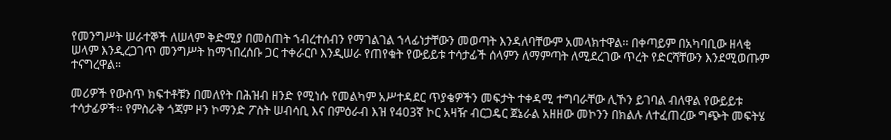የመንግሥት ሠራተኞች ለሠላም ቅድሚያ በመስጠት ኀብረተሰብን የማገልገል ኀላፊነታቸውን መወጣት እንዳለባቸውም አመላክተዋል፡፡ በቀጣይም በአካባቢው ዘላቂ ሠላም እንዲረጋገጥ መንግሥት ከማኀበረሰቡ ጋር ተቀራርቦ እንዲሠራ የጠየቁት የውይይቱ ተሳታፊች ሰላምን ለማምጣት ለሚደረገው ጥረት የድርሻቸውን እንደሚወጡም ተናግረዋል።

መሪዎች የውስጥ ክፍተቶቹን በመለየት በሕዝብ ዘንድ የሚነሱ የመልካም አሥተዳደር ጥያቄዎችን መፍታት ተቀዳሚ ተግባራቸው ሊኾን ይገባል ብለዋል የውይይቱ ተሳታፊዎች፡፡ የምስራቅ ጎጃም ዞን ኮማንድ ፖስት ሠብሳቢ እና በምዕራብ እዝ የ403ኛ ኮር አዛዥ ብርጋዴር ጀኔራል አዘዘው መኮንን በክልሉ ለተፈጠረው ግጭት መፍትሄ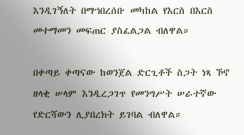እንዲገኝለት በማኀበረሰቡ መካከል የእርስ በእርስ መተማመን መፍጠር ያስፈልጋል ብለዋል።

በቀጣይ ቀጣናው ከወንጀል ድርጊቶች ስጋት ነጻ ኾኖ ዘላቂ ሠላም እንዲረጋገጥ የመንግሥት ሠራተኛው የድርሻውን ሊያበረክት ይገባል ብለዋል።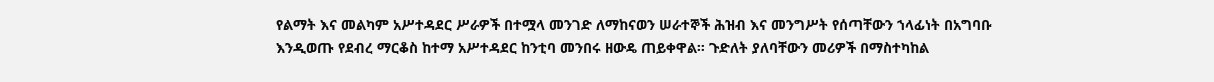የልማት እና መልካም አሥተዳደር ሥራዎች በተሟላ መንገድ ለማከናወን ሠራተኞች ሕዝብ እና መንግሥት የሰጣቸውን ኀላፊነት በአግባቡ እንዲወጡ የደብረ ማርቆስ ከተማ አሥተዳደር ከንቲባ መንበሩ ዘውዴ ጠይቀዋል። ጉድለት ያለባቸውን መሪዎች በማስተካከል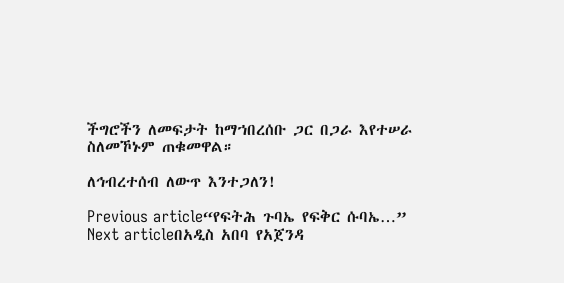ችግሮችን ለመፍታት ከማኀበረሰቡ ጋር በጋራ እየተሠራ ስለመኾኑም ጠቁመዋል።

ለኅብረተሰብ ለውጥ እንተጋለን!

Previous article“የፍትሕ ጉባኤ የፍቅር ሱባኤ…”
Next articleበአዲስ አበባ የአጀንዳ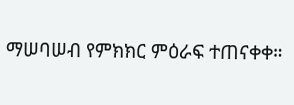ማሠባሠብ የምክክር ምዕራፍ ተጠናቀቀ።